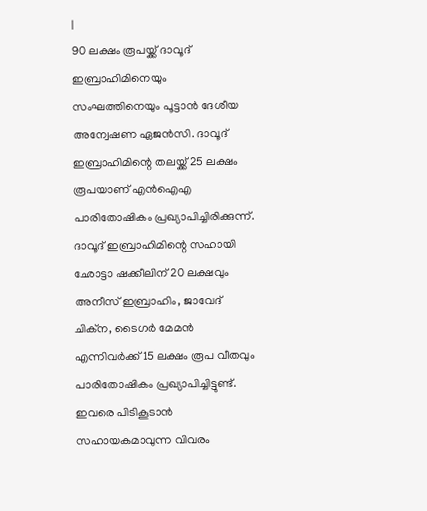|
90 ലക്ഷം രൂപയ്ക്ക് ദാവൂദ് ഇബ്രാഹിമിനെയും സംഘത്തിനെയും പൂട്ടാൻ ദേശീയ അന്വേഷണ ഏജൻസി. ദാവൂദ് ഇബ്രാഹിമിന്റെ തലയ്ക്ക് 25 ലക്ഷം രൂപയാണ് എൻഐഎ പാരിതോഷികം പ്രഖ്യാപിച്ചിരിക്കുന്ന്. ദാവൂദ് ഇബ്രാഹിമിന്റെ സഹായി ഛോട്ടാ ഷക്കീലിന് 20 ലക്ഷവും അനീസ് ഇബ്രാഹിം, ജാവേദ് ചിക്ന, ടൈഗർ മേമൻ എന്നിവർക്ക് 15 ലക്ഷം രൂപ വീതവും പാരിതോഷികം പ്രഖ്യാപിച്ചിട്ടുണ്ട്. ഇവരെ പിടികൂടാൻ സഹായകമാവുന്ന വിവരം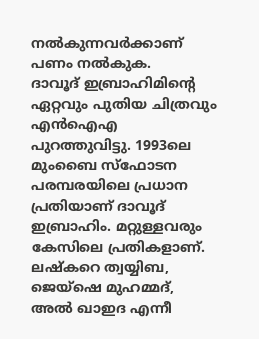നൽകുന്നവർക്കാണ് പണം നൽകുക.
ദാവൂദ് ഇബ്രാഹിമിന്റെ ഏറ്റവും പുതിയ ചിത്രവും എൻഐഎ പുറത്തുവിട്ടു. 1993ലെ മുംബൈ സ്ഫോടന പരമ്പരയിലെ പ്രധാന പ്രതിയാണ് ദാവൂദ് ഇബ്രാഹിം. മറ്റുള്ളവരും കേസിലെ പ്രതികളാണ്. ലഷ്കറെ ത്വയ്യിബ, ജെയ്ഷെ മുഹമ്മദ്, അൽ ഖാഇദ എന്നീ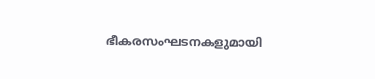ഭീകരസംഘടനകളുമായി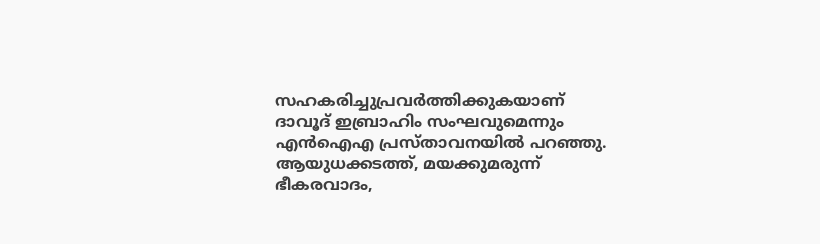സഹകരിച്ചുപ്രവർത്തിക്കുകയാണ് ദാവൂദ് ഇബ്രാഹിം സംഘവുമെന്നും എൻഐഎ പ്രസ്താവനയിൽ പറഞ്ഞു.
ആയുധക്കടത്ത്, മയക്കുമരുന്ന് ഭീകരവാദം,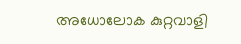അധോലോക കുറ്റവാളി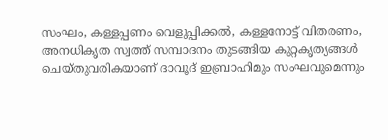സംഘം, കള്ളപ്പണം വെളുപ്പിക്കൽ, കള്ളനോട്ട് വിതരണം, അനധികൃത സ്വത്ത് സമ്പാദനം തുടങ്ങിയ കുറ്റകൃത്യങ്ങൾ ചെയ്തുവരികയാണ് ദാവൂദ് ഇബ്രാഹിമും സംഘവുമെന്നും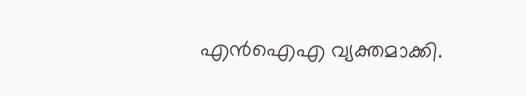എൻഐഎ വ്യക്തമാക്കി.